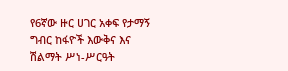የ6ኛው ዙር ሀገር አቀፍ የታማኝ ግብር ከፋዮች እውቅና እና ሽልማት ሥነ-ሥርዓት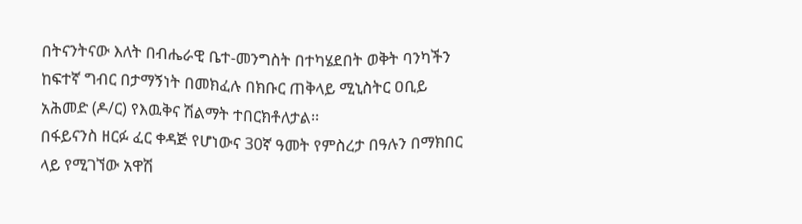በትናንትናው እለት በብሔራዊ ቤተ-መንግስት በተካሄደበት ወቅት ባንካችን ከፍተኛ ግብር በታማኝነት በመክፈሉ በክቡር ጠቅላይ ሚኒስትር ዐቢይ አሕመድ (ዶ/ር) የእዉቅና ሽልማት ተበርክቶለታል፡፡
በፋይናንስ ዘርፉ ፈር ቀዳጅ የሆነውና 30ኛ ዓመት የምስረታ በዓሉን በማክበር ላይ የሚገኘው አዋሽ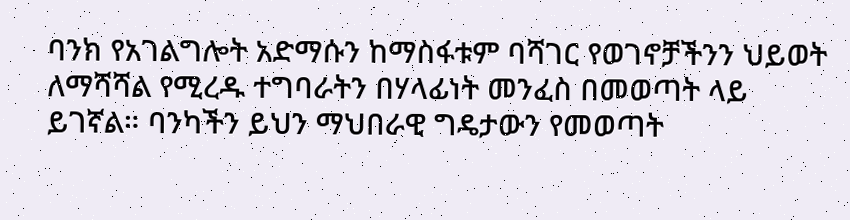ባንክ የአገልግሎት አድማሱን ከማስፋቱም ባሻገር የወገኖቻችንን ህይወት ለማሻሻል የሚረዱ ተግባራትን በሃላፊነት መንፈስ በመወጣት ላይ ይገኛል። ባንካችን ይህን ማህበራዊ ግዴታውን የመወጣት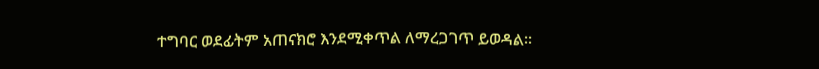ተግባር ወደፊትም አጠናክሮ እንደሚቀጥል ለማረጋገጥ ይወዳል፡፡